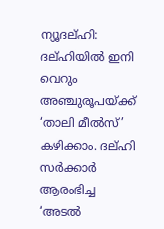ന്യൂദല്ഹി: ദല്ഹിയിൽ ഇനി വെറും അഞ്ചുരൂപയ്ക്ക് ‘താലി മീൽസ്’ കഴിക്കാം. ദല്ഹി സർക്കാർ ആരംഭിച്ച ‘അടൽ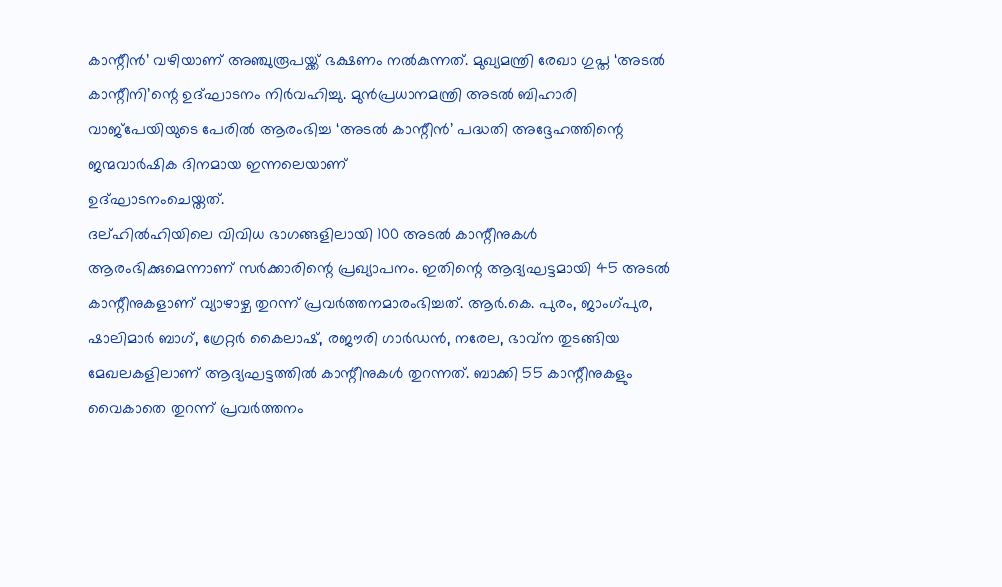കാന്റീൻ’ വഴിയാണ് അഞ്ചുരൂപയ്ക്ക് ഭക്ഷണം നൽകുന്നത്. മുഖ്യമന്ത്രി രേഖാ ഗുപ്ത ‘അടൽ കാന്റീനി’ന്റെ ഉദ്ഘാടനം നിർവഹിച്ചു. മുൻപ്രധാനമന്ത്രി അടൽ ബിഹാരി വാജ്പേയിയുടെ പേരിൽ ആരംഭിച്ച ‘അടൽ കാന്റീൻ’ പദ്ധതി അദ്ദേഹത്തിന്റെ ജന്മവാർഷിക ദിനമായ ഇന്നലെയാണ്
ഉദ്ഘാടനംചെയ്തത്.
ദല്ഹിൽഹിയിലെ വിവിധ ഭാഗങ്ങളിലായി 100 അടൽ കാന്റീനുകൾ ആരംഭിക്കുമെന്നാണ് സർക്കാരിന്റെ പ്രഖ്യാപനം. ഇതിന്റെ ആദ്യഘട്ടമായി 45 അടൽ കാന്റീനുകളാണ് വ്യാഴാഴ്ച തുറന്ന് പ്രവർത്തനമാരംഭിച്ചത്. ആർ.കെ. പുരം, ജാംഗ്പുര, ഷാലിമാർ ബാഗ്, ഗ്രേറ്റർ കൈലാഷ്, രജൗരി ഗാർഡൻ, നരേല, ഭാവ്ന തുടങ്ങിയ മേഖലകളിലാണ് ആദ്യഘട്ടത്തിൽ കാന്റീനുകൾ തുറന്നത്. ബാക്കി 55 കാന്റീനുകളും വൈകാതെ തുറന്ന് പ്രവർത്തനം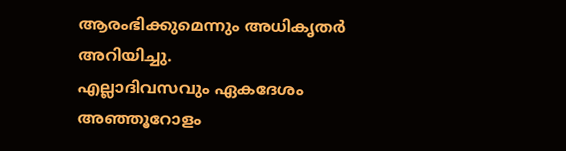ആരംഭിക്കുമെന്നും അധികൃതർ അറിയിച്ചു.
എല്ലാദിവസവും ഏകദേശം അഞ്ഞൂറോളം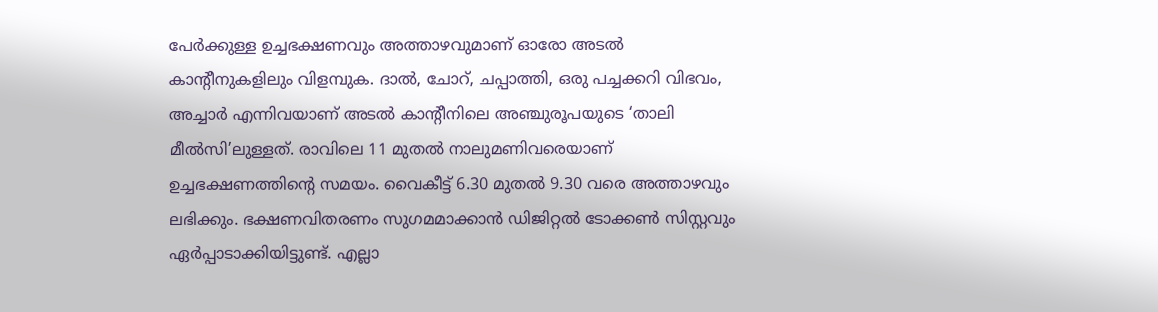പേർക്കുള്ള ഉച്ചഭക്ഷണവും അത്താഴവുമാണ് ഓരോ അടൽ കാന്റീനുകളിലും വിളമ്പുക. ദാൽ, ചോറ്, ചപ്പാത്തി, ഒരു പച്ചക്കറി വിഭവം, അച്ചാർ എന്നിവയാണ് അടൽ കാന്റീനിലെ അഞ്ചുരൂപയുടെ ‘താലി മീൽസി’ലുള്ളത്. രാവിലെ 11 മുതൽ നാലുമണിവരെയാണ് ഉച്ചഭക്ഷണത്തിന്റെ സമയം. വൈകീട്ട് 6.30 മുതൽ 9.30 വരെ അത്താഴവും ലഭിക്കും. ഭക്ഷണവിതരണം സുഗമമാക്കാൻ ഡിജിറ്റൽ ടോക്കൺ സിസ്റ്റവും ഏർപ്പാടാക്കിയിട്ടുണ്ട്. എല്ലാ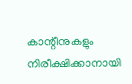കാന്റീനുകളും നിരീക്ഷിക്കാനായി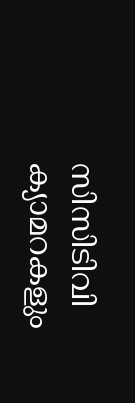സിസിടിവി ക്യാമറകളും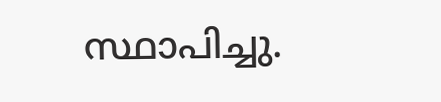സ്ഥാപിച്ചു.